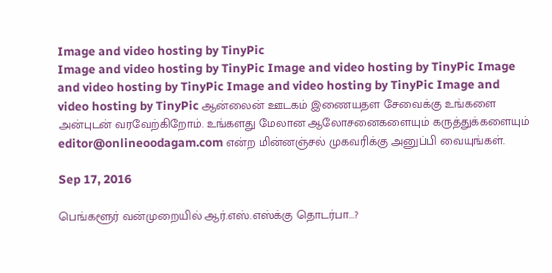Image and video hosting by TinyPic
Image and video hosting by TinyPic Image and video hosting by TinyPic Image and video hosting by TinyPic Image and video hosting by TinyPic Image and video hosting by TinyPic ஆன்லைன் ஊடகம் இணையதள சேவைக்கு உங்களை அன்புடன் வரவேற்கிறோம். உங்களது மேலான ஆலோசனைகளையும் கருத்துக்களையும் editor@onlineoodagam.com என்ற மின்னஞ்சல் முகவரிக்கு அனுப்பி வையுங்கள்.

Sep 17, 2016

பெங்களூர் வன்முறையில் ஆர்.எஸ்.எஸ்க்கு தொடர்பா...?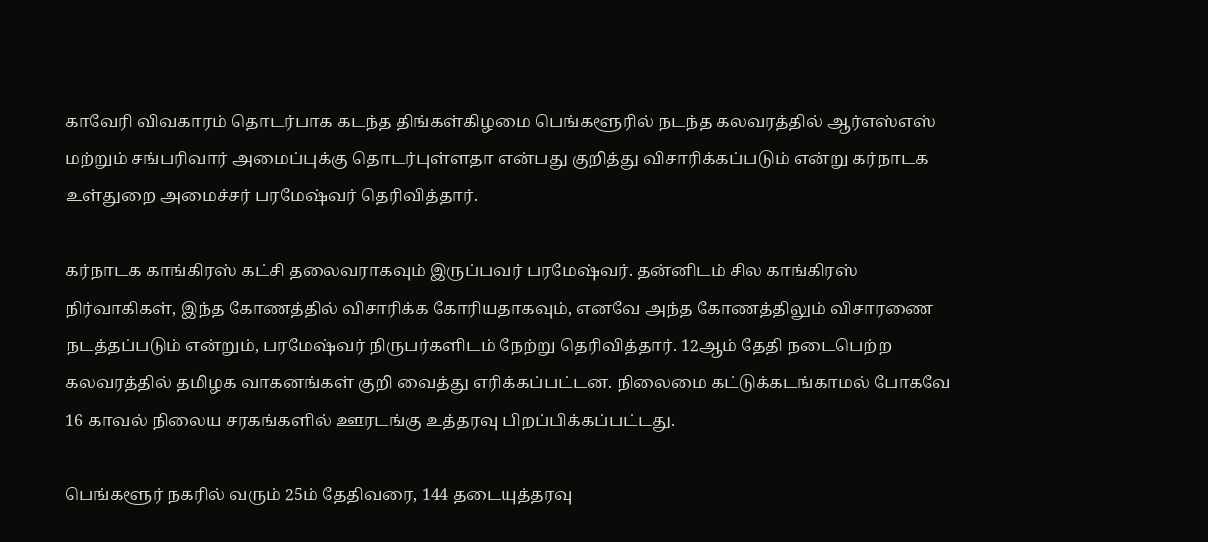காவேரி விவகாரம் தொடர்பாக கடந்த திங்கள்கிழமை பெங்களூரில் நடந்த கலவரத்தில் ஆர்எஸ்எஸ் மற்றும் சங்பரிவார் அமைப்புக்கு தொடர்புள்ளதா என்பது குறித்து விசாரிக்கப்படும் என்று கர்நாடக உள்துறை அமைச்சர் பரமேஷ்வர் தெரிவித்தார்.

கர்நாடக காங்கிரஸ் கட்சி தலைவராகவும் இருப்பவர் பரமேஷ்வர். தன்னிடம் சில காங்கிரஸ் நிர்வாகிகள், இந்த கோணத்தில் விசாரிக்க கோரியதாகவும், எனவே அந்த கோணத்திலும் விசாரணை நடத்தப்படும் என்றும், பரமேஷ்வர் நிருபர்களிடம் நேற்று தெரிவித்தார். 12ஆம் தேதி நடைபெற்ற கலவரத்தில் தமிழக வாகனங்கள் குறி வைத்து எரிக்கப்பட்டன. நிலைமை கட்டுக்கடங்காமல் போகவே 16 காவல் நிலைய சரகங்களில் ஊரடங்கு உத்தரவு பிறப்பிக்கப்பட்டது.

பெங்களூர் நகரில் வரும் 25ம் தேதிவரை, 144 தடையுத்தரவு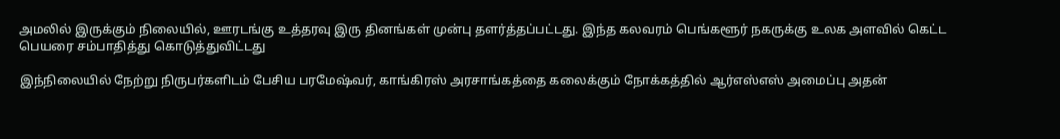அமலில் இருக்கும் நிலையில், ஊரடங்கு உத்தரவு இரு தினங்கள் முன்பு தளர்த்தப்பட்டது. இந்த கலவரம் பெங்களூர் நகருக்கு உலக அளவில் கெட்ட பெயரை சம்பாதித்து கொடுத்துவிட்டது

இந்நிலையில் நேற்று நிருபர்களிடம் பேசிய பரமேஷ்வர், காங்கிரஸ் அரசாங்கத்தை கலைக்கும் நோக்கத்தில் ஆர்எஸ்எஸ் அமைப்பு அதன்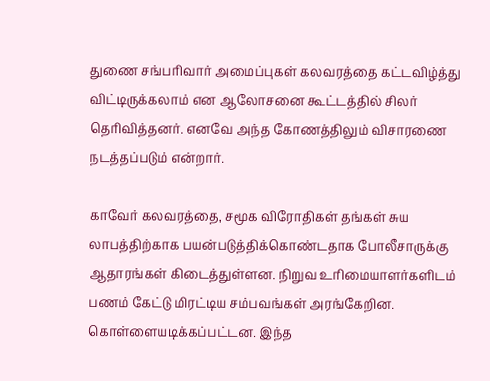துணை சங்பரிவார் அமைப்புகள் கலவரத்தை கட்டவிழ்த்து விட்டிருக்கலாம் என ஆலோசனை கூட்டத்தில் சிலர் தெரிவித்தனர். எனவே அந்த கோணத்திலும் விசாரணை நடத்தப்படும் என்றார்.

காவேர் கலவரத்தை, சமூக விரோதிகள் தங்கள் சுய லாபத்திற்காக பயன்படுத்திக்கொண்டதாக போலீசாருக்கு ஆதாரங்கள் கிடைத்துள்ளன. நிறுவ உரிமையாளர்களிடம் பணம் கேட்டு மிரட்டிய சம்பவங்கள் அரங்கேறின. கொள்ளையடிக்கப்பட்டன. இந்த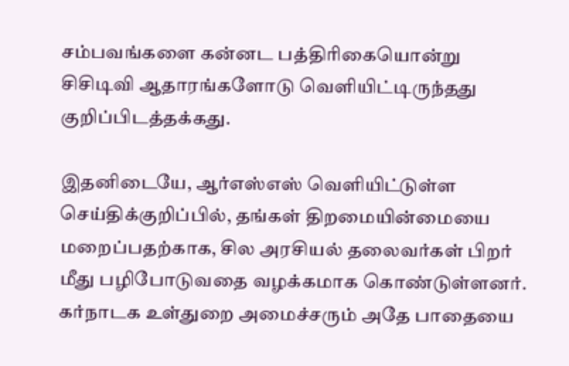சம்பவங்களை கன்னட பத்திரிகையொன்று சிசிடிவி ஆதாரங்களோடு வெளியிட்டிருந்தது குறிப்பிடத்தக்கது.

இதனிடையே, ஆர்எஸ்எஸ் வெளியிட்டுள்ள செய்திக்குறிப்பில், தங்கள் திறமையின்மையை மறைப்பதற்காக, சில அரசியல் தலைவர்கள் பிறர் மீது பழிபோடுவதை வழக்கமாக கொண்டுள்ளனர். கர்நாடக உள்துறை அமைச்சரும் அதே பாதையை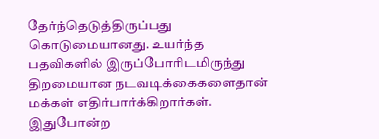தேர்ந்தெடுத்திருப்பது கொடுமையானது. உயர்ந்த பதவிகளில் இருப்போரிடமிருந்து திறமையான நடவடிக்கைகளைதான் மக்கள் எதிர்பார்க்கிறார்கள். இதுபோன்ற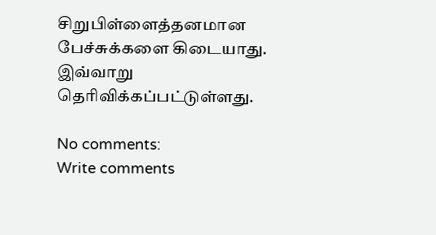சிறுபிள்ளைத்தனமான பேச்சுக்களை கிடையாது. இவ்வாறு தெரிவிக்கப்பட்டுள்ளது.

No comments:
Write comments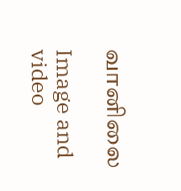வானிலை

Image and video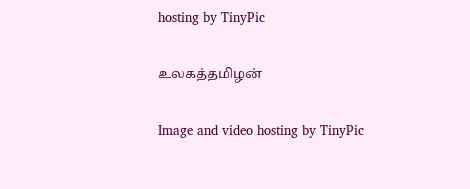hosting by TinyPic

உலகத்தமிழன்

Image and video hosting by TinyPic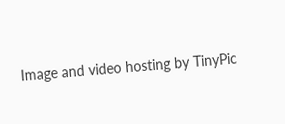Image and video hosting by TinyPic